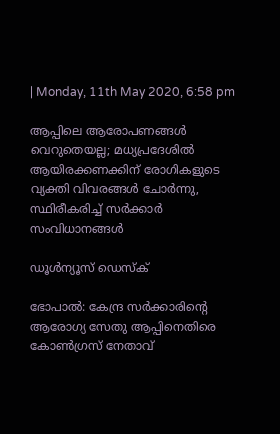| Monday, 11th May 2020, 6:58 pm

ആപ്പിലെ ആരോപണങ്ങള്‍ വെറുതെയല്ല; മധ്യപ്രദേശില്‍ ആയിരക്കണക്കിന് രോഗികളുടെ വ്യക്തി വിവരങ്ങള്‍ ചോര്‍ന്നു, സ്ഥിരീകരിച്ച് സര്‍ക്കാര്‍ സംവിധാനങ്ങള്‍

ഡൂള്‍ന്യൂസ് ഡെസ്‌ക്

ഭോപാല്‍: കേന്ദ്ര സര്‍ക്കാരിന്റെ ആരോഗ്യ സേതു ആപ്പിനെതിരെ കോണ്‍ഗ്രസ് നേതാവ്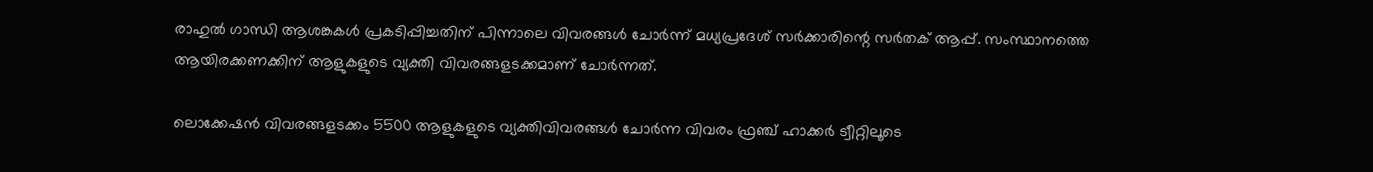രാഹുല്‍ ഗാന്ധി ആശങ്കകള്‍ പ്രകടിപ്പിച്ചതിന് പിന്നാലെ വിവരങ്ങള്‍ ചോര്‍ന്ന് മധ്യപ്രദേശ് സര്‍ക്കാരിന്റെ സര്‍തക് ആപ്പ്. സംസ്ഥാനത്തെ ആയിരക്കണക്കിന് ആളുകളുടെ വ്യക്തി വിവരങ്ങളടക്കമാണ് ചോര്‍ന്നത്.

ലൊക്കേഷന്‍ വിവരങ്ങളടക്കം 5500 ആളുകളുടെ വ്യക്തിവിവരങ്ങള്‍ ചോര്‍ന്ന വിവരം ഫ്രഞ്ച് ഹാക്കര്‍ ട്വീറ്റിലൂടെ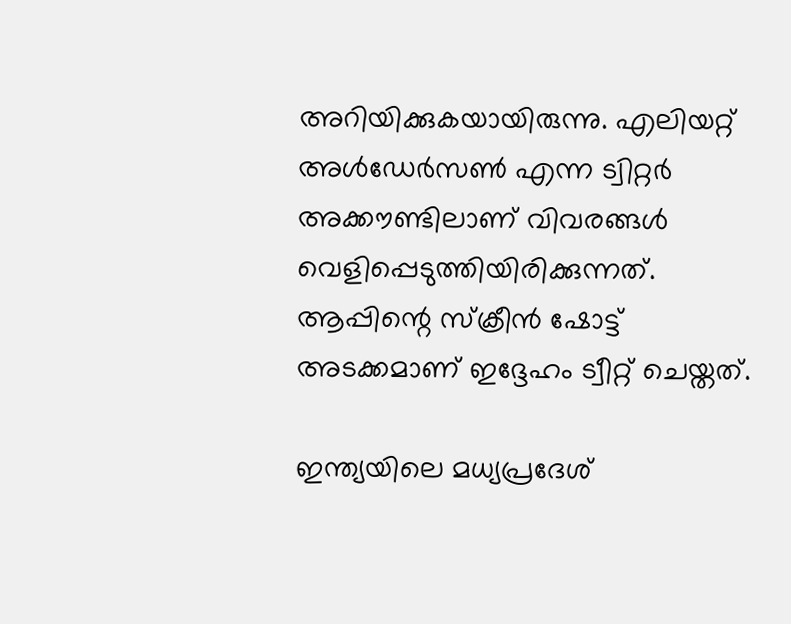അറിയിക്കുകയായിരുന്നു. എലിയറ്റ് അള്‍ഡേര്‍സണ്‍ എന്ന ട്വിറ്റര്‍ അക്കൗണ്ടിലാണ് വിവരങ്ങള്‍ വെളിപ്പെടുത്തിയിരിക്കുന്നത്. ആപ്പിന്റെ സ്‌ക്രീന്‍ ഷോട്ട് അടക്കമാണ് ഇദ്ദേഹം ട്വീറ്റ് ചെയ്തത്.

ഇന്ത്യയിലെ മധ്യപ്രദേശ്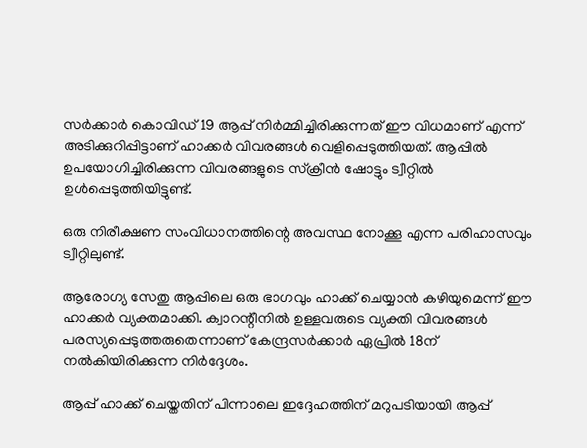സര്‍ക്കാര്‍ കൊവിഡ് 19 ആപ്പ് നിര്‍മ്മിച്ചിരിക്കുന്നത് ഈ വിധമാണ് എന്ന് അടിക്കുറിപ്പിട്ടാണ് ഹാക്കര്‍ വിവരങ്ങള്‍ വെളിപ്പെടുത്തിയത്. ആപ്പില്‍ ഉപയോഗിച്ചിരിക്കുന്ന വിവരങ്ങളുടെ സ്‌ക്രീന്‍ ഷോട്ടും ട്വീറ്റില്‍ ഉള്‍പ്പെടുത്തിയിട്ടുണ്ട്.

ഒരു നിരീക്ഷണ സംവിധാനത്തിന്റെ അവസ്ഥ നോക്കൂ എന്ന പരിഹാസവും ട്വീറ്റിലുണ്ട്.

ആരോഗ്യ സേതു ആപ്പിലെ ഒരു ഭാഗവും ഹാക്ക് ചെയ്യാന്‍ കഴിയുമെന്ന് ഈ ഹാക്കര്‍ വ്യക്തമാക്കി. ക്വാറന്റീനില്‍ ഉള്ളവരുടെ വ്യക്തി വിവരങ്ങള്‍ പരസ്യപ്പെടുത്തരുതെന്നാണ് കേന്ദ്രസര്‍ക്കാര്‍ ഏപ്രില്‍ 18ന് നല്‍കിയിരിക്കുന്ന നിര്‍ദ്ദേശം.

ആപ്പ് ഹാക്ക് ചെയ്തതിന് പിന്നാലെ ഇദ്ദേഹത്തിന് മറുപടിയായി ആപ്പ്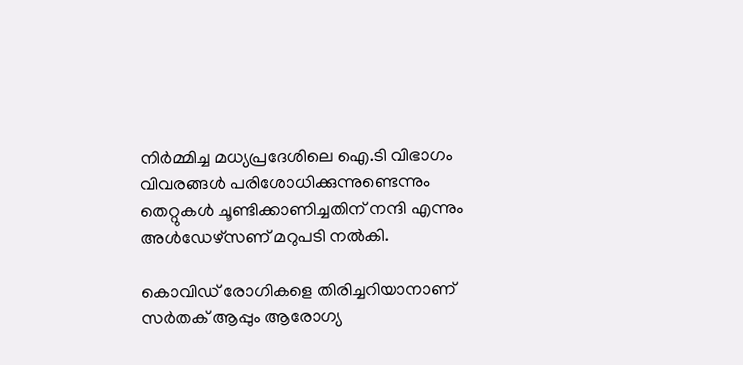നിര്‍മ്മിച്ച മധ്യപ്രദേശിലെ ഐ.ടി വിഭാഗം വിവരങ്ങള്‍ പരിശോധിക്കുന്നുണ്ടെന്നും തെറ്റുകള്‍ ചൂണ്ടിക്കാണിച്ചതിന് നന്ദി എന്നും അള്‍ഡേഴ്‌സണ് മറുപടി നല്‍കി.

കൊവിഡ് രോഗികളെ തിരിച്ചറിയാനാണ് സര്‍തക് ആപ്പും ആരോഗ്യ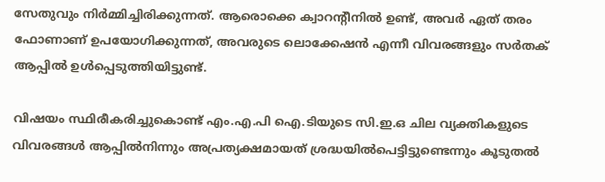സേതുവും നിര്‍മ്മിച്ചിരിക്കുന്നത്. ആരൊക്കെ ക്വാറന്റീനില്‍ ഉണ്ട്, അവര്‍ ഏത് തരം ഫോണാണ് ഉപയോഗിക്കുന്നത്, അവരുടെ ലൊക്കേഷന്‍ എന്നീ വിവരങ്ങളും സര്‍തക് ആപ്പില്‍ ഉള്‍പ്പെടുത്തിയിട്ടുണ്ട്.

വിഷയം സ്ഥിരീകരിച്ചുകൊണ്ട് എം.എ.പി ഐ.ടിയുടെ സി.ഇ.ഒ ചില വ്യക്തികളുടെ വിവരങ്ങള്‍ ആപ്പില്‍നിന്നും അപ്രത്യക്ഷമായത് ശ്രദ്ധയില്‍പെട്ടിട്ടുണ്ടെന്നും കൂടുതല്‍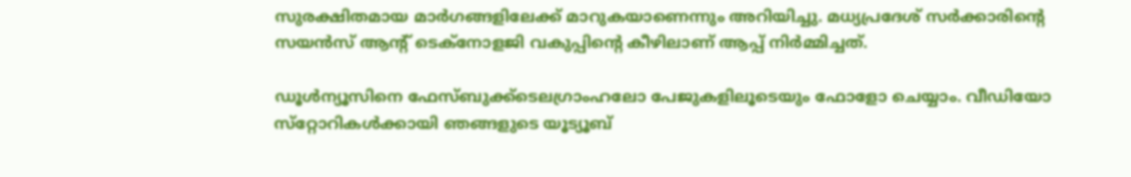സുരക്ഷിതമായ മാര്‍ഗങ്ങളിലേക്ക് മാറുകയാണെന്നും അറിയിച്ചു. മധ്യപ്രദേശ് സര്‍ക്കാരിന്റെ സയന്‍സ് ആന്റ് ടെക്‌നോളജി വകുപ്പിന്റെ കീഴിലാണ് ആപ്പ് നിര്‍മ്മിച്ചത്.

ഡൂള്‍ന്യൂസിനെ ഫേസ്ബുക്ക്ടെലഗ്രാംഹലോ പേജുകളിലൂടെയും ഫോളോ ചെയ്യാം. വീഡിയോ സ്‌റ്റോറികള്‍ക്കായി ഞങ്ങളുടെ യൂട്യൂബ്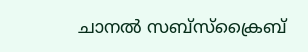ചാനല്‍ സബ്‌സ്‌ക്രൈബ്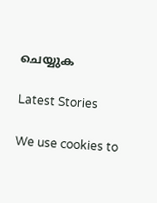ചെയ്യുക

Latest Stories

We use cookies to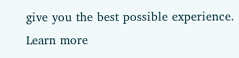give you the best possible experience. Learn more